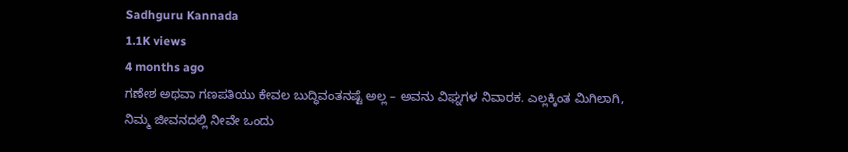Sadhguru Kannada
1.1K views
4 months ago
ಗಣೇಶ ಅಥವಾ ಗಣಪತಿಯು ಕೇವಲ ಬುದ್ಧಿವಂತನಷ್ಟೆ ಅಲ್ಲ – ಅವನು ವಿಘ್ನಗಳ ನಿವಾರಕ. ಎಲ್ಲಕ್ಕಿಂತ ಮಿಗಿಲಾಗಿ, ನಿಮ್ಮ ಜೀವನದಲ್ಲಿ ನೀವೇ ಒಂದು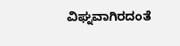ವಿಘ್ನವಾಗಿರದಂತೆ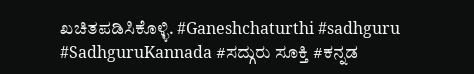ಖಚಿತಪಡಿಸಿಕೊಳ್ಳಿ. #Ganeshchaturthi #sadhguru #SadhguruKannada #ಸದ್ಗುರು ಸೂಕ್ತಿ #ಕನ್ನಡ